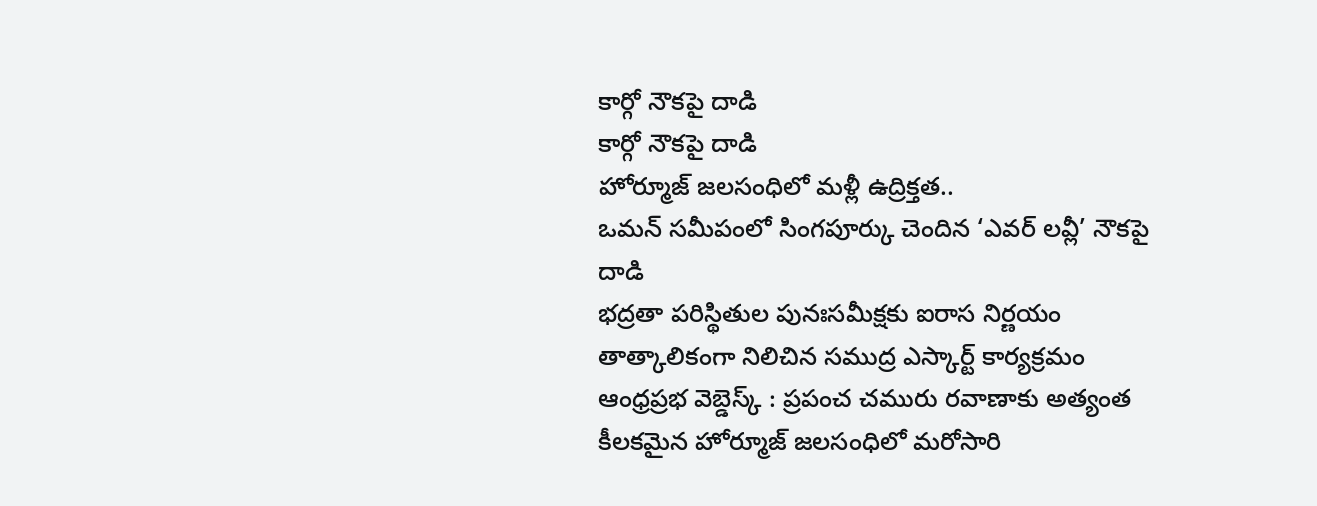కార్గో నౌకపై దాడి
కార్గో నౌకపై దాడి
హోర్మూజ్ జలసంధిలో మళ్లీ ఉద్రిక్తత..
ఒమన్ సమీపంలో సింగపూర్కు చెందిన ‘ఎవర్ లవ్లీ’ నౌకపై దాడి
భద్రతా పరిస్థితుల పునఃసమీక్షకు ఐరాస నిర్ణయం
తాత్కాలికంగా నిలిచిన సముద్ర ఎస్కార్ట్ కార్యక్రమం
ఆంధ్రప్రభ వెబ్డెస్క్ : ప్రపంచ చమురు రవాణాకు అత్యంత కీలకమైన హోర్మూజ్ జలసంధిలో మరోసారి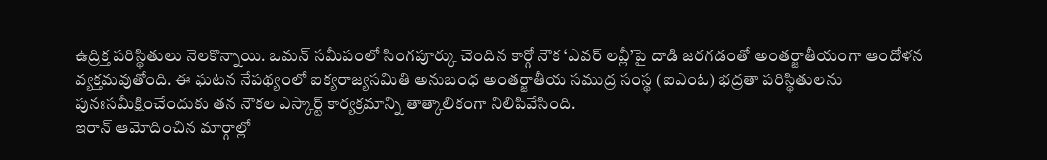ఉద్రిక్త పరిస్థితులు నెలకొన్నాయి. ఒమన్ సమీపంలో సింగపూర్కు చెందిన కార్గో నౌక ‘ఎవర్ లవ్లీ’పై దాడి జరగడంతో అంతర్జాతీయంగా ఆందోళన వ్యక్తమవుతోంది. ఈ ఘటన నేపథ్యంలో ఐక్యరాజ్యసమితి అనుబంధ అంతర్జాతీయ సముద్ర సంస్థ (ఐఎంఓ) భద్రతా పరిస్థితులను పునఃసమీక్షించేందుకు తన నౌకల ఎస్కార్ట్ కార్యక్రమాన్ని తాత్కాలికంగా నిలిపివేసింది.
ఇరాన్ ఆమోదించిన మార్గాల్లో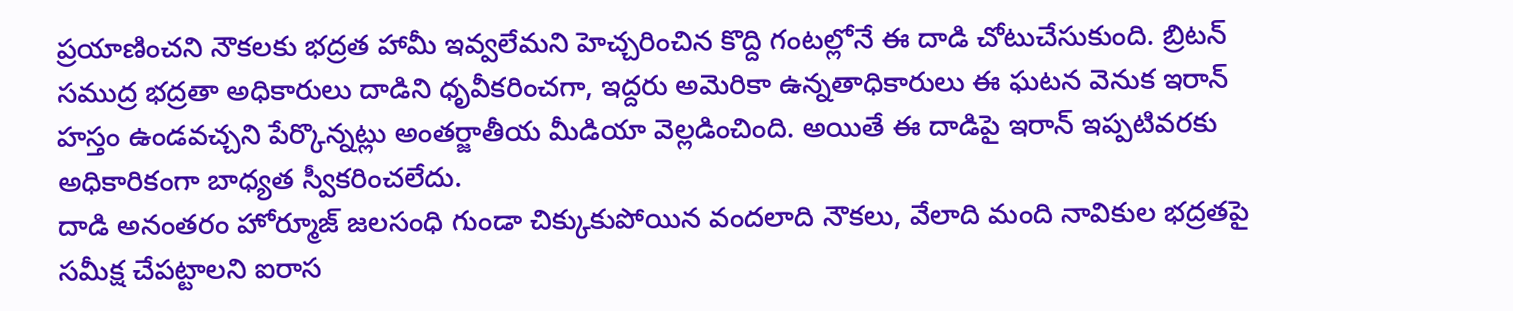ప్రయాణించని నౌకలకు భద్రత హామీ ఇవ్వలేమని హెచ్చరించిన కొద్ది గంటల్లోనే ఈ దాడి చోటుచేసుకుంది. బ్రిటన్ సముద్ర భద్రతా అధికారులు దాడిని ధృవీకరించగా, ఇద్దరు అమెరికా ఉన్నతాధికారులు ఈ ఘటన వెనుక ఇరాన్ హస్తం ఉండవచ్చని పేర్కొన్నట్లు అంతర్జాతీయ మీడియా వెల్లడించింది. అయితే ఈ దాడిపై ఇరాన్ ఇప్పటివరకు అధికారికంగా బాధ్యత స్వీకరించలేదు.
దాడి అనంతరం హోర్మూజ్ జలసంధి గుండా చిక్కుకుపోయిన వందలాది నౌకలు, వేలాది మంది నావికుల భద్రతపై సమీక్ష చేపట్టాలని ఐరాస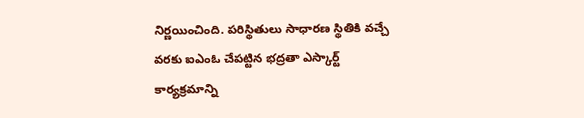నిర్ణయించింది. పరిస్థితులు సాధారణ స్థితికి వచ్చే వరకు ఐఎంఓ చేపట్టిన భద్రతా ఎస్కార్ట్ కార్యక్రమాన్ని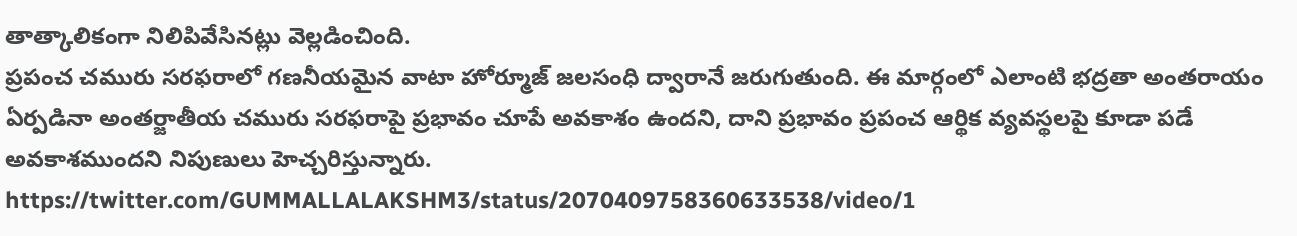తాత్కాలికంగా నిలిపివేసినట్లు వెల్లడించింది.
ప్రపంచ చమురు సరఫరాలో గణనీయమైన వాటా హోర్మూజ్ జలసంధి ద్వారానే జరుగుతుంది. ఈ మార్గంలో ఎలాంటి భద్రతా అంతరాయం ఏర్పడినా అంతర్జాతీయ చమురు సరఫరాపై ప్రభావం చూపే అవకాశం ఉందని, దాని ప్రభావం ప్రపంచ ఆర్థిక వ్యవస్థలపై కూడా పడే అవకాశముందని నిపుణులు హెచ్చరిస్తున్నారు.
https://twitter.com/GUMMALLALAKSHM3/status/2070409758360633538/video/1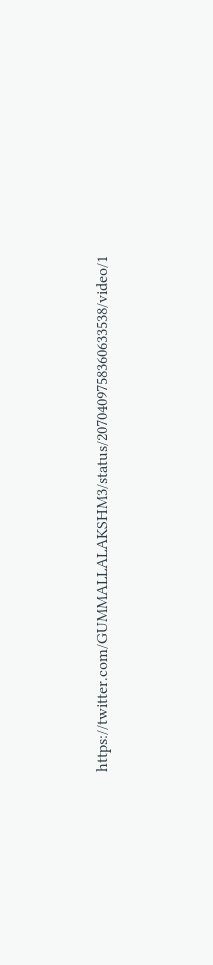https://twitter.com/GUMMALLALAKSHM3/status/2070409758360633538/video/1